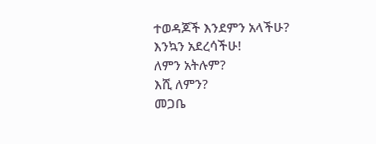ተወዳጆች እንደምን አላችሁ?
እንኳን አደረሳችሁ!
ለምን አትሉም?
እሺ ለምን?
መጋቤ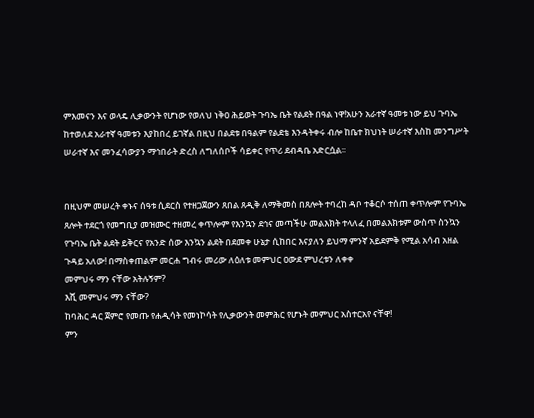ምእመናን እና ወላዴ ሊቃውንት የሆነው የወለህ ነቅዐ ሕይወት ጉባኤ ቤት የልደት በዓል ነዋ!አሁን አራተኛ ዓመቱ ነው ይህ ጉባኤ ከተወለደ አራተኛ ዓመቱን እያከበረ ይገኛል በዚህ በልደቱ በዓልም የልደቴ እንዳትቀሩ ብሎ ከቤተ ክህነት ሠራተኛ እስከ መንግሥት ሠራተኛ እና መንፈሳውያን ማኅበራት ድረስ ለግለሰቦች ሳይቀር የጥሪ ደብዳቤ አድርሷል፡፡


በዚህም መሠረት ቀኑና ሰዓቱ ሲደርስ የተዘጋጀውን ጸበል ጸዲቅ ለማቅመስ በጸሎት ተባረከ ዳቦ ተቆርሶ ተሰጠ ቀጥሎም የጉባኤ ጸሎት ተደርጎ የመግቢያ መዝሙር ተዘመረ ቀጥሎም የእንኳን ደኅና መጣችሁ መልእክት ተላለፈ በመልእክቱም ውስጥ ስንኳን የጉባኤ ቤት ልደት ይቅርና የአንድ ሰው እንኳን ልደት በደመቀ ሁኔታ ሲከበር እናያለን ይህማ ምንኛ አይደምቅ የሚል አሳብ አዘል ጉዳይ አለው! በማስቀጠልም መርሐ ግብሩ መሪው ለዕለቱ መምህር ዐውደ ምህረቱን ለቀቀ
መምህሩ ማን ናቸው አትሉኝም?
እሺ መምህሩ ማን ናቸው?
ከባሕር ዳር ጀምሮ የመጡ የሐዲሳት የመነኮሳት የሊቃውንት መምሕር የሆኑት መምህር አስተርአየ ናቸዋ!
ምን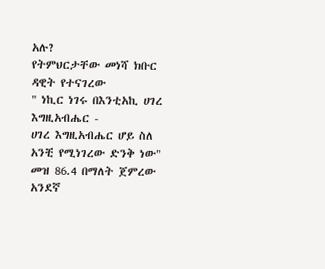አሉ?
የትምህርታቸው መነሻ ክቡር ዳዊት የተናገረው
" ነኪር ነገሩ በእንቲአኪ ሀገረ እግዚአብሔር -
ሀገረ እግዚአብሔር ሆይ ስለ አንቺ የሚነገረው ድንቅ ነው" መዝ 86.4 በማለት ጀምረው አንደኛ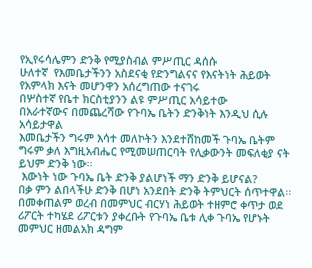የኢየሩሳሌምን ድንቅ የሚያስብል ምሥጢር ዳሰሱ
ሁለተኛ  የእመቤታችንን አስደናቂ የድንግልናና የእናትነት ሕይወት የአምላክ እናት መሆንዋን አሰረግጠው ተናገሩ
በሦስተኛ የቤተ ክርስቲያንን ልዩ ምሥጢር አሳይተው
በአራተኛውና በመጨረሻው የጉባኤ ቤትን ድንቅነት እንዲህ ሲሉ አሳይታዋል
እመቤታችን ግሩም እሳተ መለኮትን እንደተሸከመች ጉባኤ ቤትም ግሩም ቃለ እግዚአብሔር የሚመሠጠርባት የሊቃውንት መፍለቂያ ናት ይህም ድንቅ ነው፡፡
 እውነት ነው ጉባኤ ቤት ድንቅ ያልሆነች ማን ድንቅ ይሆናል?
በቃ ምን ልበላችሁ ድንቅ በሆነ አንደበት ድንቅ ትምህርት ሰጥተዋል፡፡
በመቀጠልም ወረብ በመምህር ብርሃነ ሕይወት ተዘምሮ ቀጥታ ወደ ሪፖርት ተካሄደ ሪፖርቱን ያቀረቡት የጉባኤ ቤቱ ሊቀ ጉባኤ የሆኑት መምህር ዘመልአክ ዳግም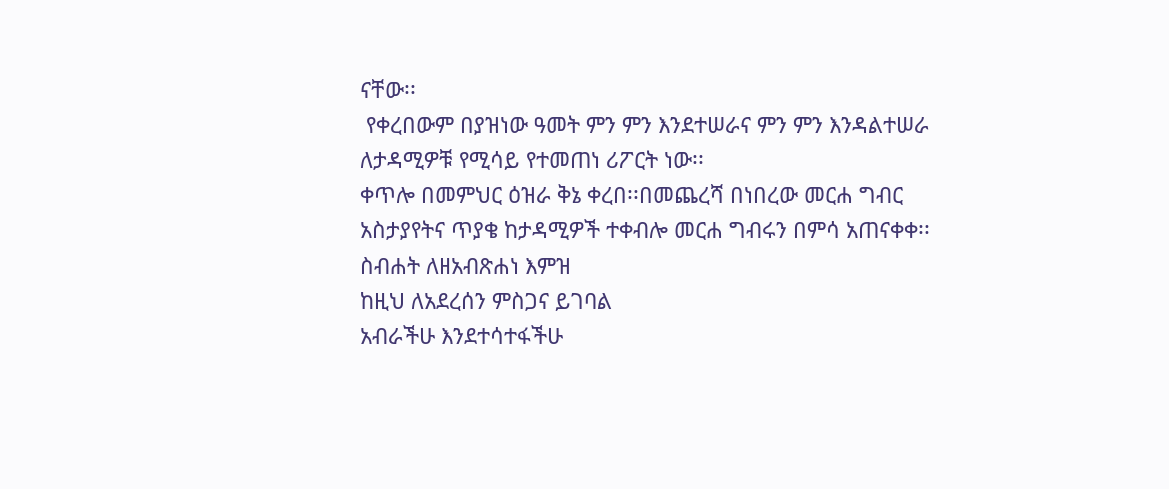ናቸው፡፡
 የቀረበውም በያዝነው ዓመት ምን ምን እንደተሠራና ምን ምን እንዳልተሠራ  ለታዳሚዎቹ የሚሳይ የተመጠነ ሪፖርት ነው፡፡
ቀጥሎ በመምህር ዕዝራ ቅኔ ቀረበ፡፡በመጨረሻ በነበረው መርሐ ግብር አስታያየትና ጥያቄ ከታዳሚዎች ተቀብሎ መርሐ ግብሩን በምሳ አጠናቀቀ፡፡
ስብሐት ለዘአብጽሐነ እምዝ
ከዚህ ለአደረሰን ምስጋና ይገባል
አብራችሁ እንደተሳተፋችሁ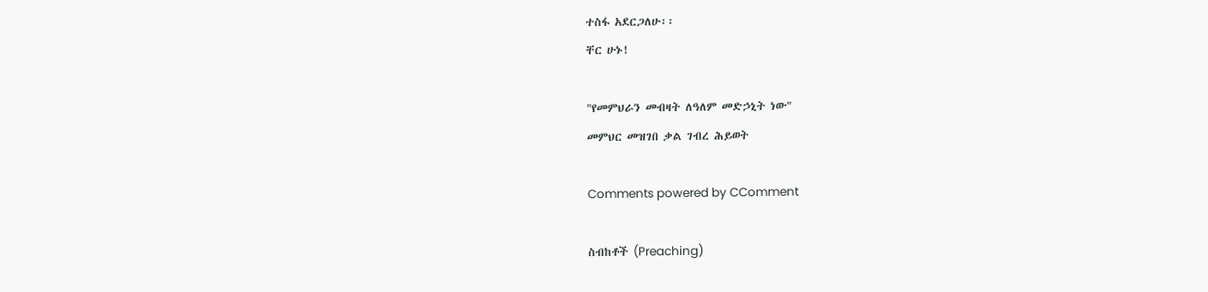ተስፋ አደርጋለሁ፡፡
ቸር ሁኑ!

"የመምህራን መብዛት ለዓለም መድኃኒት ነው"
መምህር መዝገበ ቃል ገብረ ሕይወት

Comments powered by CComment

ስብከቶች (Preaching)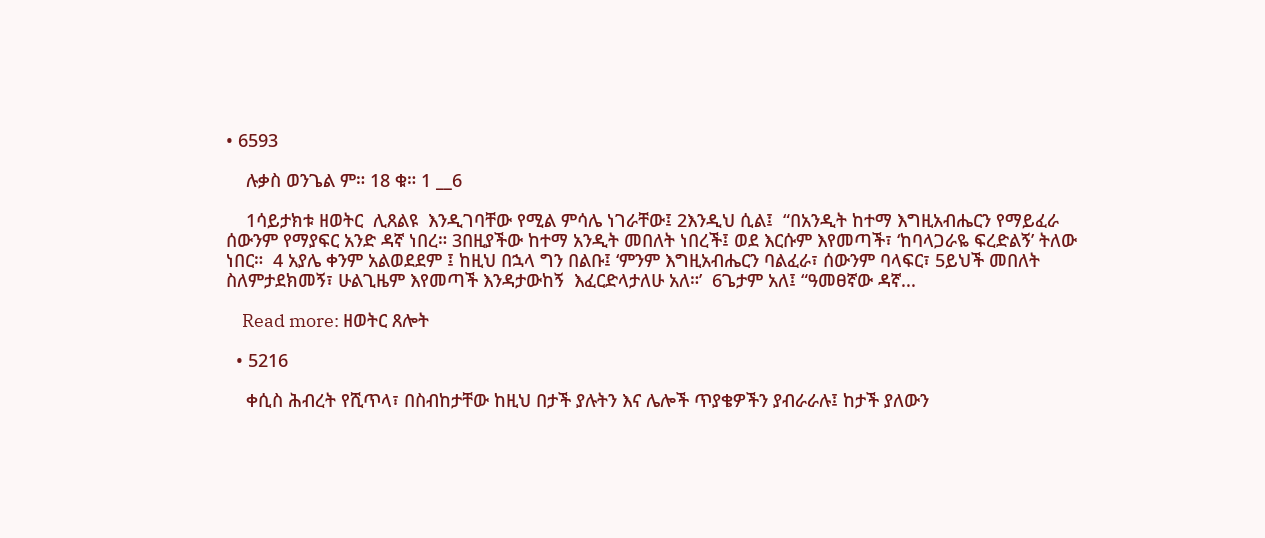• 6593

    ሉቃስ ወንጌል ም። 18 ቁ። 1 __6

    1ሳይታክቱ ዘወትር  ሊጸልዩ  እንዲገባቸው የሚል ምሳሌ ነገራቸው፤ 2እንዲህ ሲል፤  “በአንዲት ከተማ እግዚአብሔርን የማይፈራ ሰውንም የማያፍር አንድ ዳኛ ነበረ። 3በዚያችው ከተማ አንዲት መበለት ነበረች፤ ወደ እርሱም እየመጣች፣ ‘ከባላጋራዬ ፍረድልኝ’ ትለው ነበር።  4 አያሌ ቀንም አልወደደም ፤ ከዚህ በኋላ ግን በልቡ፤ ‘ምንም እግዚአብሔርን ባልፈራ፣ ሰውንም ባላፍር፣ 5ይህች መበለት ስለምታደክመኝ፣ ሁልጊዜም እየመጣች እንዳታውከኝ  እፈርድላታለሁ አለ።’  6ጌታም አለ፤ “ዓመፀኛው ዳኛ...

    Read more: ዘወትር ጸሎት

  • 5216

    ቀሲስ ሕብረት የሺጥላ፣ በስብከታቸው ከዚህ በታች ያሉትን እና ሌሎች ጥያቄዎችን ያብራራሉ፤ ከታች ያለውን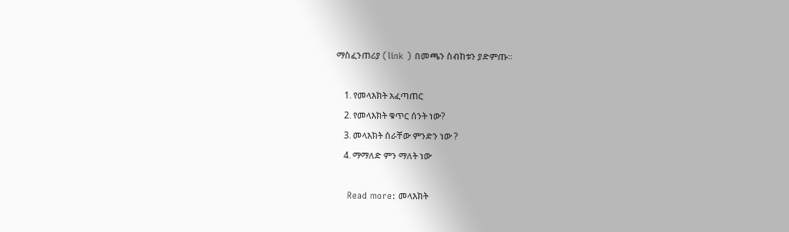ማስፈንጠሪያ (link ) በመጫን ስብከቱን ያድምጡ።

    1. የመላእክት አፈጣጠር
    2. የመላእክት ቁጥር ሰንት ነው?
    3. መላእክት ሰራቸው ምንድን ነው ?
    4. ማማለድ ምን ማለት ነው

    Read more: መላእክት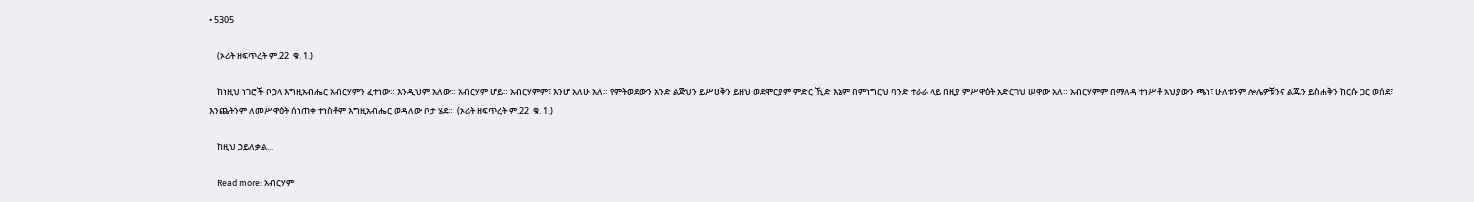• 5305

    (ኦሪት ዘፍጥረት ም.22  ቁ. 1.)

    ከነዚህ ነገሮች ቦኃላ እግዚአብሔር አብርሃምን ፈተነው። እንዲህም አለው። አብርሃም ሆይ። አብርሃምም፣ እንሆ አለሁ አለ። የምትወደውን አንድ ልጅህን ይሥሀቅን ይዘህ ወደሞርያም ምድር ኺድ እኔም በምነግርህ ባንድ ተራራ ላይ በዚያ ምሥዋዕት አድርገህ ሠዋው አለ። አብርሃምም በማለዳ ተነሥቶ አህያውን ጫነ፣ ሁለቱንም ሎሌዎቹንና ልጁን ይስሐቅን ከርሱ ጋር ወሰደ፣ እንጨትንም ለመሥዋዕት ሰነጠቀ ተነስቶም እግዚአብሔር ወዳለው ቦታ ሄደ።  (ኦሪት ዘፍጥረት ም.22  ቁ. 1.)

    ከዚህ ኃይለቃል...

    Read more: አብርሃም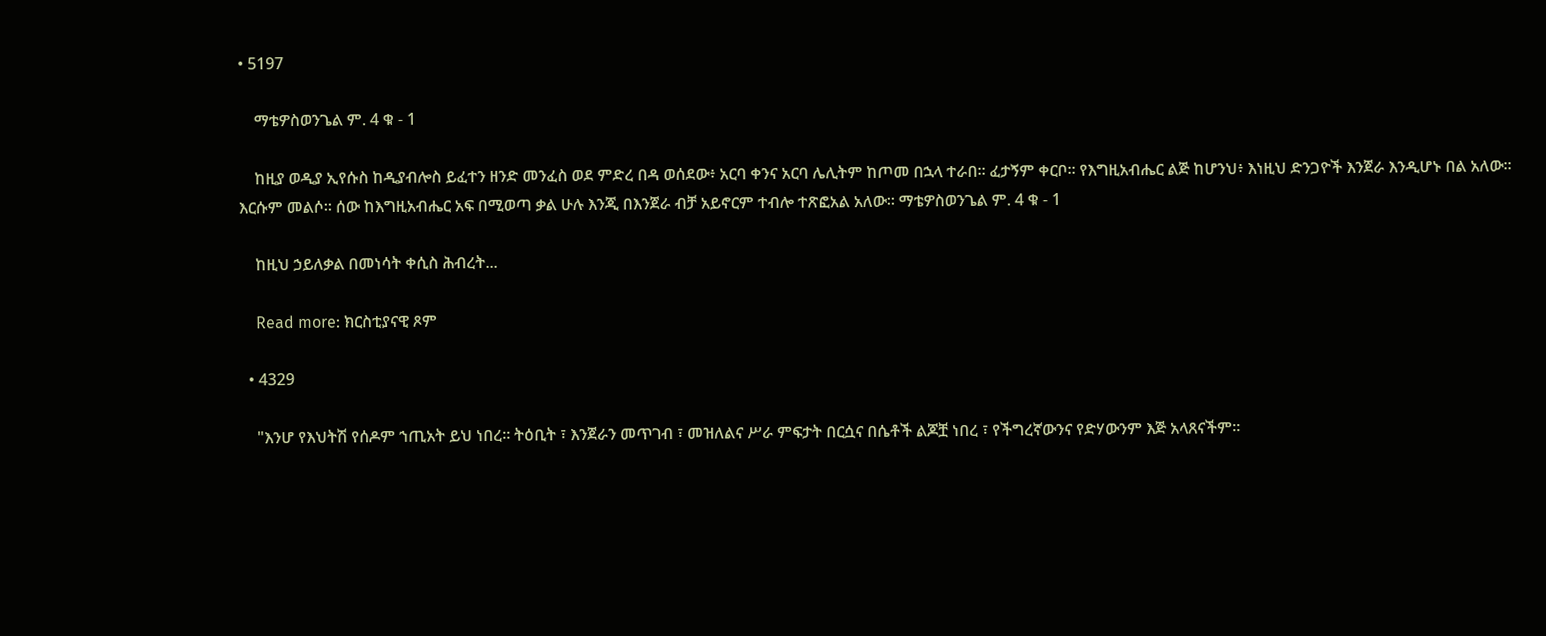• 5197

    ማቴዎስወንጌል ም. 4 ቁ - 1

    ከዚያ ወዲያ ኢየሱስ ከዲያብሎስ ይፈተን ዘንድ መንፈስ ወደ ምድረ በዳ ወሰደው፥ አርባ ቀንና አርባ ሌሊትም ከጦመ በኋላ ተራበ። ፈታኝም ቀርቦ። የእግዚአብሔር ልጅ ከሆንህ፥ እነዚህ ድንጋዮች እንጀራ እንዲሆኑ በል አለው። እርሱም መልሶ። ሰው ከእግዚአብሔር አፍ በሚወጣ ቃል ሁሉ እንጂ በእንጀራ ብቻ አይኖርም ተብሎ ተጽፎአል አለው። ማቴዎስወንጌል ም. 4 ቁ - 1

    ከዚህ ኃይለቃል በመነሳት ቀሲስ ሕብረት...

    Read more: ክርስቲያናዊ ጾም

  • 4329

    "እንሆ የእህትሽ የሰዶም ኀጢአት ይህ ነበረ። ትዕቢት ፣ እንጀራን መጥገብ ፣ መዝለልና ሥራ ምፍታት በርሷና በሴቶች ልጆቿ ነበረ ፣ የችግረኛውንና የድሃውንም እጅ አላጸናችም።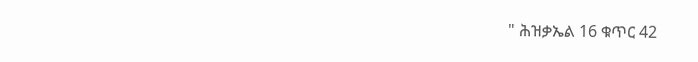" ሕዝቃኤል 16 ቁጥር 42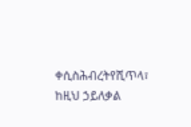ቀሲስሕብረትየሺጥላ፣ ከዚህ ኃይለቃል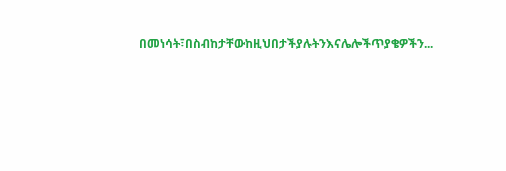በመነሳት፣በስብከታቸውከዚህበታችያሉትንእናሌሎችጥያቄዎችን...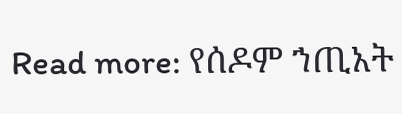Read more: የሰዶም ኀጢአት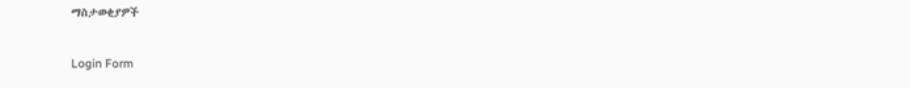ማስታወቂያዎች

Login Form